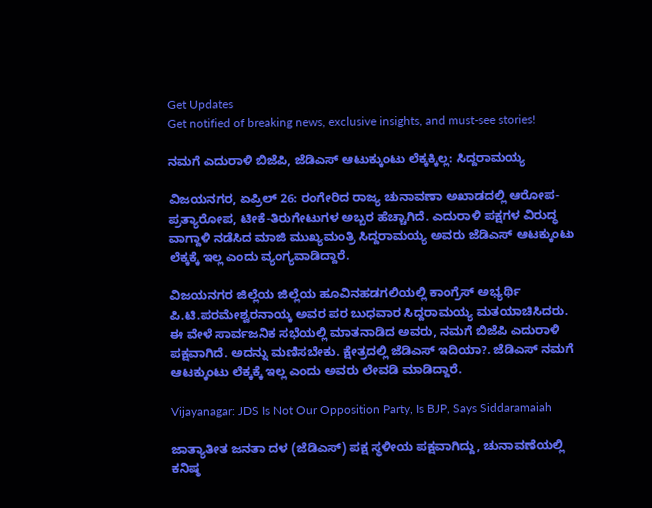Get Updates
Get notified of breaking news, exclusive insights, and must-see stories!

ನಮಗೆ ಎದುರಾಳಿ ಬಿಜೆಪಿ, ಜೆಡಿಎಸ್ ಆಟುಕ್ಕುಂಟು ಲೆಕ್ಕಕ್ಕಿಲ್ಲ: ಸಿದ್ದರಾಮಯ್ಯ

ವಿಜಯನಗರ, ಏಪ್ರಿಲ್ 26: ರಂಗೇರಿದ ರಾಜ್ಯ ಚುನಾವಣಾ ಅಖಾಡದಲ್ಲಿ ಆರೋಪ-ಪ್ರತ್ಯಾರೋಪ, ಟೀಕೆ-ತಿರುಗೇಟುಗಳ ಅಬ್ಬರ ಹೆಚ್ಚಾಗಿದೆ. ಎದುರಾಳಿ ಪಕ್ಷಗಳ ವಿರುದ್ಧ ವಾಗ್ದಾಳಿ ನಡೆಸಿದ ಮಾಜಿ ಮುಖ್ಯಮಂತ್ರಿ ಸಿದ್ದರಾಮಯ್ಯ ಅವರು ಜೆಡಿಎಸ್ ಆಟಕ್ಕುಂಟು ಲೆಕ್ಕಕ್ಕೆ ಇಲ್ಲ ಎಂದು ವ್ಯಂಗ್ಯವಾಡಿದ್ದಾರೆ.

ವಿಜಯನಗರ ಜಿಲ್ಲೆಯ ಜಿಲ್ಲೆಯ ಹೂವಿನಹಡಗಲಿಯಲ್ಲಿ ಕಾಂಗ್ರೆಸ್ ಅಭ್ಯರ್ಥಿ ಪಿ.ಟಿ.ಪರಮೇಶ್ವರನಾಯ್ಕ ಅವರ ಪರ ಬುಧವಾರ ಸಿದ್ದರಾಮಯ್ಯ ಮತಯಾಚಿಸಿದರು. ಈ ವೇಳೆ ಸಾರ್ವಜನಿಕ ಸಭೆಯಲ್ಲಿ ಮಾತನಾಡಿದ ಅವರು, ನಮಗೆ ಬಿಜೆಪಿ ಎದುರಾಳಿ ಪಕ್ಷವಾಗಿದೆ. ಅದನ್ನು ಮಣಿಸಬೇಕು. ಕ್ಷೇತ್ರದಲ್ಲಿ ಜೆಡಿಎಸ್ ಇದಿಯಾ?. ಜೆಡಿಎಸ್ ನಮಗೆ ಆಟಕ್ಕುಂಟು ಲೆಕ್ಕಕ್ಕೆ ಇಲ್ಲ ಎಂದು ಅವರು ಲೇವಡಿ ಮಾಡಿದ್ದಾರೆ.

Vijayanagar: JDS Is Not Our Opposition Party, Is BJP, Says Siddaramaiah

ಜಾತ್ಯಾತೀತ ಜನತಾ ದಳ (ಜೆಡಿಎಸ್) ಪಕ್ಷ ಸ್ಥಳೀಯ ಪಕ್ಷವಾಗಿದ್ದು, ಚುನಾವಣೆಯಲ್ಲಿ ಕನಿಷ್ಠ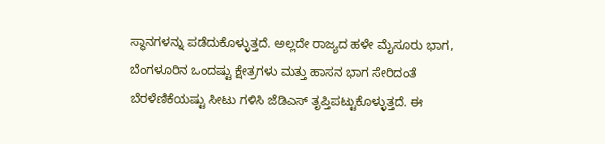ಸ್ಥಾನಗಳನ್ನು ಪಡೆದುಕೊಳ್ಳುತ್ತದೆ. ಅಲ್ಲದೇ ರಾಜ್ಯದ ಹಳೇ ಮೈಸೂರು ಭಾಗ, ಬೆಂಗಳೂರಿನ ಒಂದಷ್ಟು ಕ್ಷೇತ್ರಗಳು ಮತ್ತು ಹಾಸನ ಭಾಗ ಸೇರಿದಂತೆ ಬೆರಳೆಣಿಕೆಯಷ್ಟು ಸೀಟು ಗಳಿಸಿ ಜೆಡಿಎಸ್ ತೃಪ್ತಿಪಟ್ಟುಕೊಳ್ಳುತ್ತದೆ. ಈ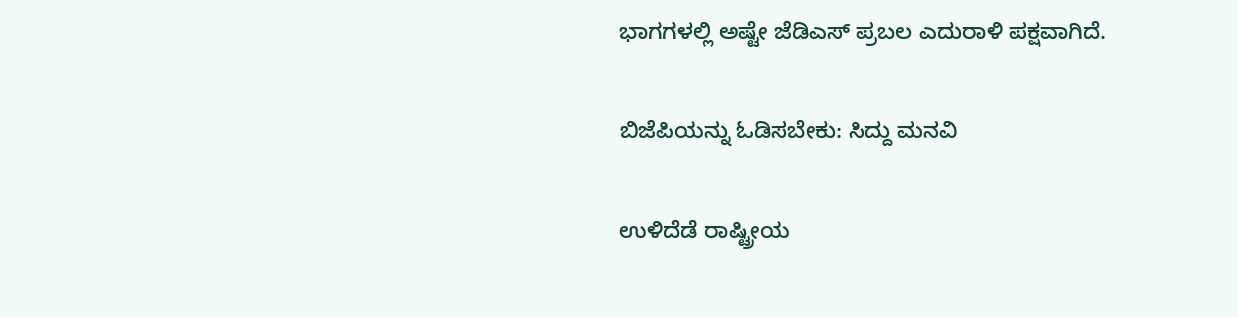ಭಾಗಗಳಲ್ಲಿ ಅಷ್ಟೇ ಜೆಡಿಎಸ್ ಪ್ರಬಲ ಎದುರಾಳಿ ಪಕ್ಷವಾಗಿದೆ.

ಬಿಜೆಪಿಯನ್ನು ಓಡಿಸಬೇಕು: ಸಿದ್ದು ಮನವಿ

ಉಳಿದೆಡೆ ರಾಷ್ಟ್ರೀಯ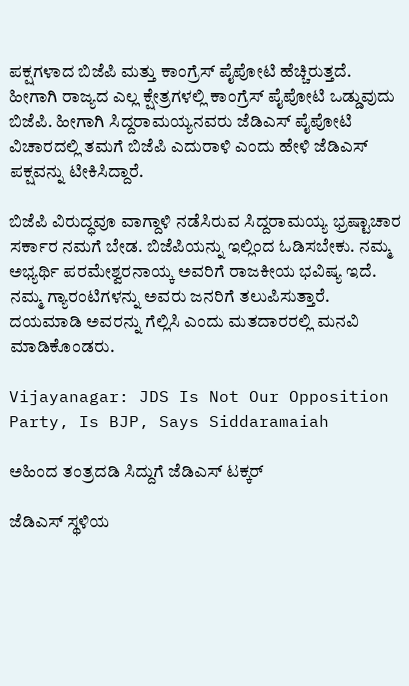ಪಕ್ಷಗಳಾದ ಬಿಜೆಪಿ ಮತ್ತು ಕಾಂಗ್ರೆಸ್‌ ಪೈಪೋಟಿ ಹೆಚ್ಚಿರುತ್ತದೆ. ಹೀಗಾಗಿ ರಾಜ್ಯದ ಎಲ್ಲ ಕ್ಷೇತ್ರಗಳಲ್ಲಿ ಕಾಂಗ್ರೆಸ್ ಪೈಪೋಟಿ ಒಡ್ಡುವುದು ಬಿಜೆಪಿ. ಹೀಗಾಗಿ ಸಿದ್ದರಾಮಯ್ಯನವರು ಜೆಡಿಎಸ್‌ ಪೈಪೋಟಿ ವಿಚಾರದಲ್ಲಿ ತಮಗೆ ಬಿಜೆಪಿ ಎದುರಾಳಿ ಎಂದು ಹೇಳಿ ಜೆಡಿಎಸ್ ಪಕ್ಷವನ್ನು ಟೀಕಿಸಿದ್ದಾರೆ.

ಬಿಜೆಪಿ ವಿರುದ್ಧವೂ ವಾಗ್ದಾಳಿ ನಡೆಸಿರುವ ಸಿದ್ದರಾಮಯ್ಯ ಭ್ರಷ್ಟಾಚಾರ ಸರ್ಕಾರ ನಮಗೆ ಬೇಡ. ಬಿಜೆಪಿಯನ್ನು ಇಲ್ಲಿಂದ ಓಡಿಸಬೇಕು. ನಮ್ಮ ಅಭ್ಯರ್ಥಿ ಪರಮೇಶ್ವರನಾಯ್ಕ ಅವರಿಗೆ ರಾಜಕೀಯ ಭವಿಷ್ಯ ಇದೆ. ನಮ್ಮ ಗ್ಯಾರಂಟಿಗಳನ್ನು ಅವರು ಜನರಿಗೆ ತಲುಪಿಸುತ್ತಾರೆ. ದಯಮಾಡಿ ಅವರನ್ನು ಗೆಲ್ಲಿಸಿ ಎಂದು ಮತದಾರರಲ್ಲಿ ಮನವಿ ಮಾಡಿಕೊಂಡರು.

Vijayanagar: JDS Is Not Our Opposition Party, Is BJP, Says Siddaramaiah

ಅಹಿಂದ ತಂತ್ರದಡಿ ಸಿದ್ದುಗೆ ಜೆಡಿಎಸ್ ಟಕ್ಕರ್

ಜೆಡಿಎಸ್ ಸ್ಥಳಿಯ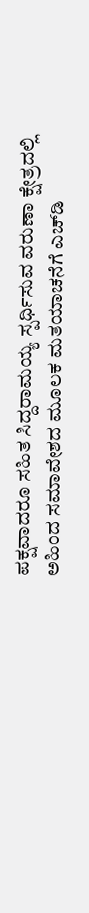ಪಕ್ಷವಾದರೂ ಸಹಿತ ಸಿದ್ದರಾಮಯ್ಯ ಸ್ಪರ್ಧಿಸುವ ವರುಣಾ ಕ್ಷೇತ್ರದಲ್ಲಿ ಅಹಿಂದ ಸಮಾವೇಶದ ಮೂಲಕ ಮತಯಾಚನೆಗೆ ಎಚ್‌ಡಿ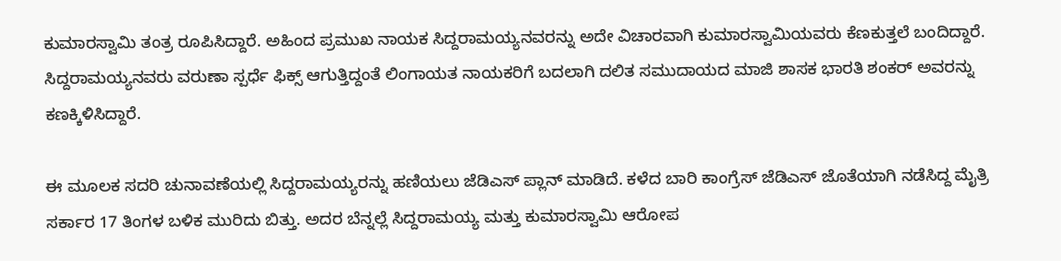ಕುಮಾರಸ್ವಾಮಿ ತಂತ್ರ ರೂಪಿಸಿದ್ದಾರೆ. ಅಹಿಂದ ಪ್ರಮುಖ ನಾಯಕ ಸಿದ್ದರಾಮಯ್ಯನವರನ್ನು ಅದೇ ವಿಚಾರವಾಗಿ ಕುಮಾರಸ್ವಾಮಿಯವರು ಕೆಣಕುತ್ತಲೆ ಬಂದಿದ್ದಾರೆ. ಸಿದ್ದರಾಮಯ್ಯನವರು ವರುಣಾ ಸ್ಪರ್ಧೆ ಫಿಕ್ಸ್ ಆಗುತ್ತಿದ್ದಂತೆ ಲಿಂಗಾಯತ ನಾಯಕರಿಗೆ ಬದಲಾಗಿ ದಲಿತ ಸಮುದಾಯದ ಮಾಜಿ ಶಾಸಕ ಭಾರತಿ ಶಂಕರ್ ಅವರನ್ನು ಕಣಕ್ಕಿಳಿಸಿದ್ದಾರೆ.

ಈ ಮೂಲಕ ಸದರಿ ಚುನಾವಣೆಯಲ್ಲಿ ಸಿದ್ದರಾಮಯ್ಯರನ್ನು ಹಣಿಯಲು ಜೆಡಿಎಸ್ ಪ್ಲಾನ್ ಮಾಡಿದೆ. ಕಳೆದ ಬಾರಿ ಕಾಂಗ್ರೆಸ್ ಜೆಡಿಎಸ್ ಜೊತೆಯಾಗಿ ನಡೆಸಿದ್ದ ಮೈತ್ರಿ ಸರ್ಕಾರ 17 ತಿಂಗಳ ಬಳಿಕ ಮುರಿದು ಬಿತ್ತು. ಅದರ ಬೆನ್ನಲ್ಲೆ ಸಿದ್ದರಾಮಯ್ಯ ಮತ್ತು ಕುಮಾರಸ್ವಾಮಿ ಆರೋಪ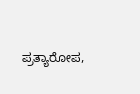ಪ್ರತ್ಯಾರೋಪ,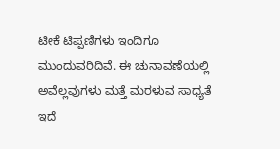ಟೀಕೆ ಟಿಪ್ಪಣಿಗಳು ಇಂದಿಗೂ ಮುಂದುವರಿದಿವೆ. ಈ ಚುನಾವಣೆಯಲ್ಲಿ ಅವೆಲ್ಲವುಗಳು ಮತ್ತೆ ಮರಳುವ ಸಾಧ್ಯತೆ ಇದೆ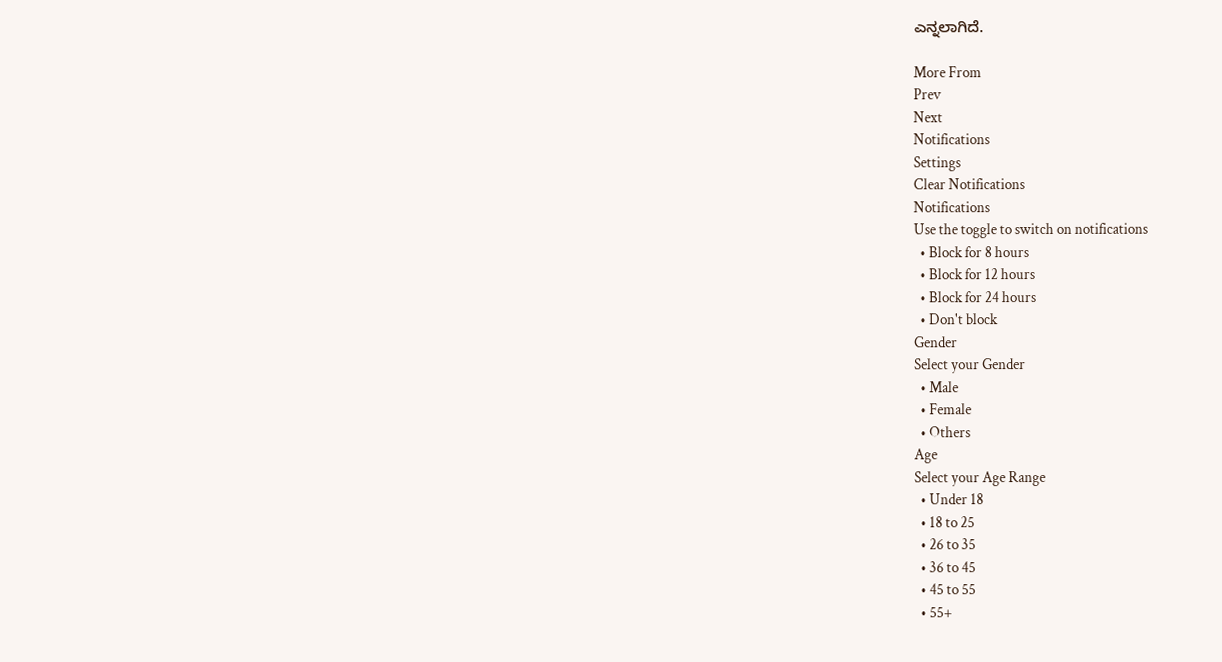ಎನ್ನಲಾಗಿದೆ.

More From
Prev
Next
Notifications
Settings
Clear Notifications
Notifications
Use the toggle to switch on notifications
  • Block for 8 hours
  • Block for 12 hours
  • Block for 24 hours
  • Don't block
Gender
Select your Gender
  • Male
  • Female
  • Others
Age
Select your Age Range
  • Under 18
  • 18 to 25
  • 26 to 35
  • 36 to 45
  • 45 to 55
  • 55+